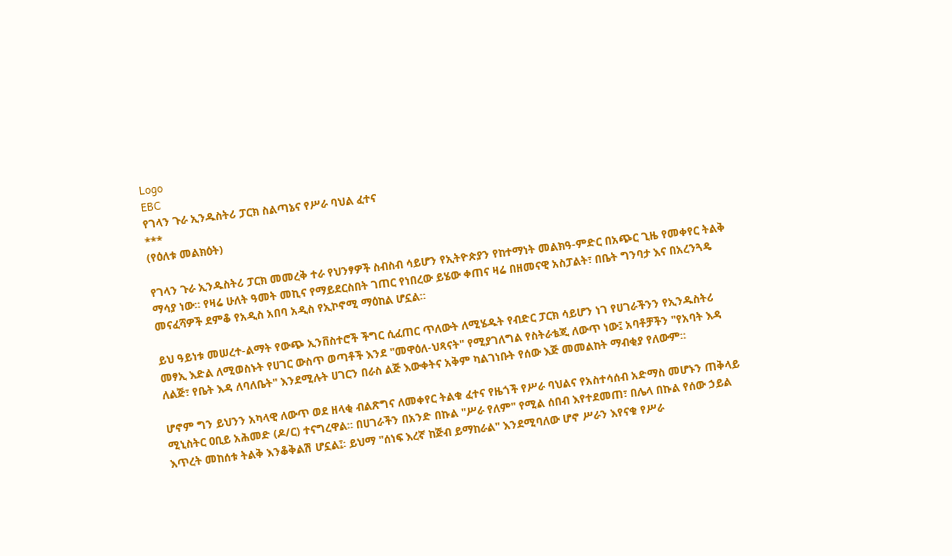Logo
EBC
የገላን ጉራ ኢንዱስትሪ ፓርክ ስልጣኔና የሥራ ባህል ፈተና
***
(የዕለቱ መልክዕት)

የገላን ጉራ ኢንዱስትሪ ፓርክ መመረቅ ተራ የህንፃዎች ስብስብ ሳይሆን የኢትዮጵያን የከተማነት መልክዓ-ምድር በአጭር ጊዜ የመቀየር ትልቅ ማሳያ ነው። የዛሬ ሁለት ዓመት መኪና የማይደርስበት ገጠር የነበረው ይሄው ቀጠና ዛሬ በዘመናዊ አስፓልት፣ በቤት ግንባታ እና በአረንጓዴ መናፈሻዎች ደምቆ የአዲስ አበባ አዲስ የኢኮኖሚ ማዕከል ሆኗል።

ይህ ዓይነቱ መሠረተ-ልማት የውጭ ኢንቨስተሮች ችግር ሲፈጠር ጥለውት ለሚሄዱት የብድር ፓርክ ሳይሆን ነገ የሀገራችንን የኢንዱስትሪ መፃኢ እድል ለሚወስኑት የሀገር ውስጥ ወጣቶች እንደ "መዋዕለ-ህጻናት" የሚያገለግል የስትራቴጂ ለውጥ ነው፤ አባቶቻችን "የአባት እዳ ለልጅ፣ የቤት እዳ ለባለቤት" እንደሚሉት ሀገርን በራስ ልጅ እውቀትና አቅም ካልገነቡት የሰው እጅ መመልከት ማብቂያ የለውም።

ሆኖም ግን ይህንን አካላዊ ለውጥ ወደ ዘላቂ ብልጽግና ለመቀየር ትልቁ ፈተና የዜጎች የሥራ ባህልና የአስተሳሰብ አድማስ መሆኑን ጠቅላይ ሚኒስትር ዐቢይ አሕመድ (ዶ/ር) ተናግረዋል። በሀገራችን በአንድ በኩል "ሥራ የለም" የሚል ሰበብ እየተደመጠ፣ በሌላ በኩል የሰው ኃይል እጥረት መከሰቱ ትልቅ እንቆቅልሽ ሆኗል፤፡ ይህማ "ሰነፍ እረኛ ከጅብ ይማከራል" እንደሚባለው ሆኖ ሥራን እየናቁ የሥራ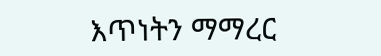እጥነትን ማማረር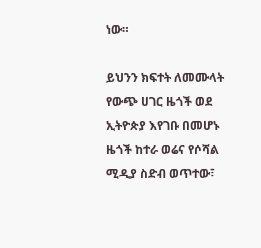ነው።

ይህንን ክፍተት ለመሙላት የውጭ ሀገር ዜጎች ወደ ኢትዮጵያ እየገቡ በመሆኑ ዜጎች ከተራ ወሬና የሶሻል ሚዲያ ስድብ ወጥተው፣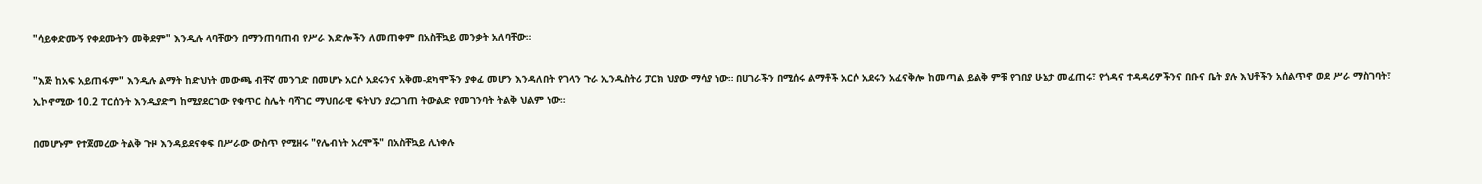"ሳይቀድሙኝ የቀደሙትን መቅደም" እንዲሉ ላባቸውን በማንጠባጠብ የሥራ እድሎችን ለመጠቀም በአስቸኳይ መንቃት አለባቸው።

"እጅ ከአፍ አይጠፋም" እንዲሉ ልማት ከድህነት መውጫ ብቸኛ መንገድ በመሆኑ አርሶ አደሩንና አቅመ-ደካሞችን ያቀፈ መሆን እንዳለበት የገላን ጉራ ኢንዱስትሪ ፓርክ ህያው ማሳያ ነው። በሀገራችን በሚሰሩ ልማቶች አርሶ አደሩን አፈናቅሎ ከመጣል ይልቅ ምቹ የገበያ ሁኔታ መፈጠሩ፣ የጎዳና ተዳዳሪዎችንና በቡና ቤት ያሉ እህቶችን አሰልጥኖ ወደ ሥራ ማስገባት፣ ኢኮኖሚው 10.2 ፐርሰንት እንዲያድግ ከሚያደርገው የቁጥር ስሌት ባሻገር ማህበራዊ ፍትህን ያረጋገጠ ትውልድ የመገንባት ትልቅ ህልም ነው።

በመሆኑም የተጀመረው ትልቅ ጉዞ እንዳይደናቀፍ በሥራው ውስጥ የሚዘሩ "የሌብነት አረሞች" በአስቸኳይ ሊነቀሉ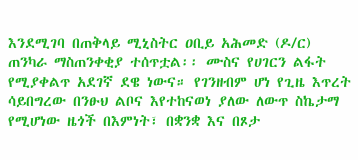እንደሚገባ በጠቅላይ ሚኒስትር ዐቢይ አሕመድ (ዶ/ር) ጠንካራ ማስጠንቀቂያ ተሰጥቷል፡፡ ሙስና የሀገርን ልፋት የሚያቀልጥ አደገኛ ደዌ ነውና። የገንዘብም ሆነ የጊዜ እጥረት ሳይበግረው በንፁህ ልቦና እየተከናወነ ያለው ለውጥ ስኬታማ የሚሆነው ዜጎች በእምነት፣ በቋንቋ እና በጾታ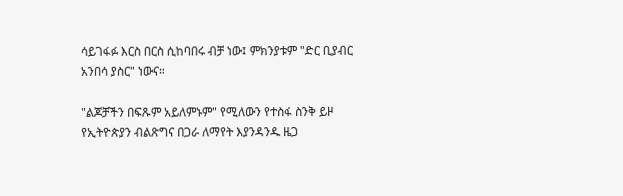ሳይገፋፉ እርስ በርስ ሲከባበሩ ብቻ ነው፤ ምክንያቱም "ድር ቢያብር አንበሳ ያስር" ነውና።

"ልጆቻችን በፍጹም አይለምኑም" የሚለውን የተስፋ ስንቅ ይዞ የኢትዮጵያን ብልጽግና በጋራ ለማየት እያንዳንዱ ዜጋ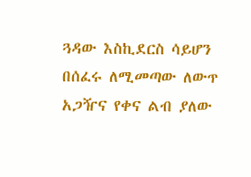ጓዳው እስኪደርስ ሳይሆን በሰፈሩ ለሚመጣው ለውጥ አጋዥና የቀና ልብ ያለው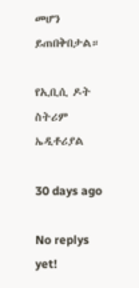መሆን ይጠበቅበታል።

የኢቢሲ ዶት ስትሪም ኤዲቶሪያል

30 days ago

No replys yet!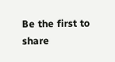Be the first to share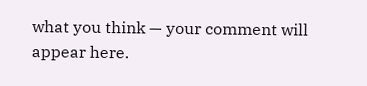what you think — your comment will appear here.